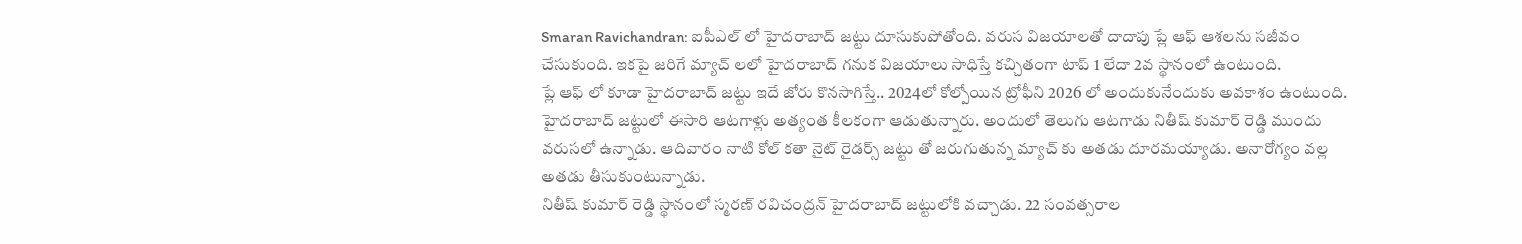Smaran Ravichandran: ఐపీఎల్ లో హైదరాబాద్ జట్టు దూసుకుపోతోంది. వరుస విజయాలతో దాదాపు ప్లే ఆఫ్ ఆశలను సజీవం చేసుకుంది. ఇకపై జరిగే మ్యాచ్ లలో హైదరాబాద్ గనుక విజయాలు సాధిస్తే కచ్చితంగా టాప్ 1 లేదా 2వ స్థానంలో ఉంటుంది.
ప్లే ఆఫ్ లో కూడా హైదరాబాద్ జట్టు ఇదే జోరు కొనసాగిస్తే.. 2024లో కోల్పోయిన ట్రోఫీని 2026 లో అందుకునేందుకు అవకాశం ఉంటుంది. హైదరాబాద్ జట్టులో ఈసారి ఆటగాళ్లు అత్యంత కీలకంగా ఆడుతున్నారు. అందులో తెలుగు ఆటగాడు నితీష్ కుమార్ రెడ్డి ముందు వరుసలో ఉన్నాడు. ఆదివారం నాటి కోల్ కతా నైట్ రైడర్స్ జట్టు తో జరుగుతున్న మ్యాచ్ కు అతడు దూరమయ్యాడు. అనారోగ్యం వల్ల అతడు తీసుకుంటున్నాడు.
నితీష్ కుమార్ రెడ్డి స్థానంలో స్మరణ్ రవిచంద్రన్ హైదరాబాద్ జట్టులోకి వచ్చాడు. 22 సంవత్సరాల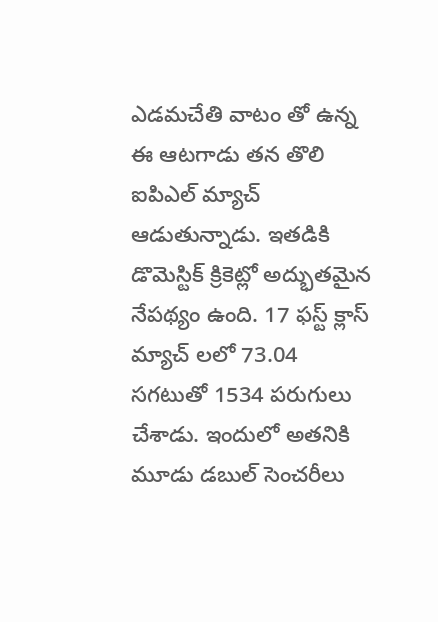ఎడమచేతి వాటం తో ఉన్న ఈ ఆటగాడు తన తొలి ఐపిఎల్ మ్యాచ్ ఆడుతున్నాడు. ఇతడికి డొమెస్టిక్ క్రికెట్లో అద్భుతమైన నేపథ్యం ఉంది. 17 ఫస్ట్ క్లాస్ మ్యాచ్ లలో 73.04 సగటుతో 1534 పరుగులు చేశాడు. ఇందులో అతనికి మూడు డబుల్ సెంచరీలు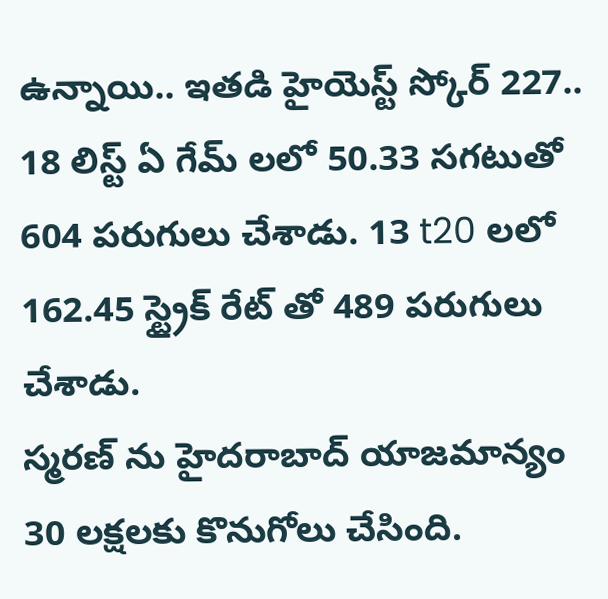ఉన్నాయి.. ఇతడి హైయెస్ట్ స్కోర్ 227.. 18 లిస్ట్ ఏ గేమ్ లలో 50.33 సగటుతో 604 పరుగులు చేశాడు. 13 t20 లలో 162.45 స్ట్రైక్ రేట్ తో 489 పరుగులు చేశాడు.
స్మరణ్ ను హైదరాబాద్ యాజమాన్యం 30 లక్షలకు కొనుగోలు చేసింది.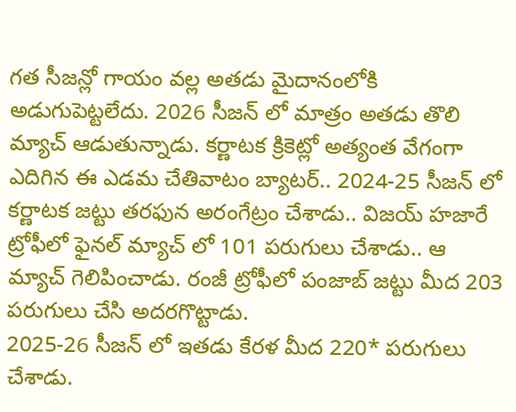గత సీజన్లో గాయం వల్ల అతడు మైదానంలోకి అడుగుపెట్టలేదు. 2026 సీజన్ లో మాత్రం అతడు తొలి మ్యాచ్ ఆడుతున్నాడు. కర్ణాటక క్రికెట్లో అత్యంత వేగంగా ఎదిగిన ఈ ఎడమ చేతివాటం బ్యాటర్.. 2024-25 సీజన్ లో కర్ణాటక జట్టు తరఫున అరంగేట్రం చేశాడు.. విజయ్ హజారే ట్రోఫీలో ఫైనల్ మ్యాచ్ లో 101 పరుగులు చేశాడు.. ఆ మ్యాచ్ గెలిపించాడు. రంజీ ట్రోఫీలో పంజాబ్ జట్టు మీద 203 పరుగులు చేసి అదరగొట్టాడు.
2025-26 సీజన్ లో ఇతడు కేరళ మీద 220* పరుగులు చేశాడు.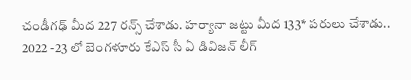చండీగఢ్ మీద 227 రన్స్ చేశాడు. హర్యానా జట్టు మీద 133* పరులు చేశాడు.. 2022 -23 లో బెంగళూరు కేఎస్ సీ ఏ డివిజన్ లీగ్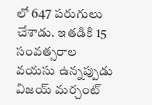లో 647 పరుగులు చేశాడు. ఇతడికి 15 సంవత్సరాల వయసు ఉన్నప్పుడు విజయ్ మర్చంట్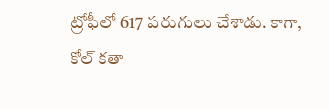ట్రోఫీలో 617 పరుగులు చేశాడు. కాగా, కోల్ కతా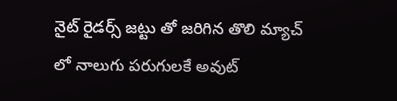నైట్ రైడర్స్ జట్టు తో జరిగిన తొలి మ్యాచ్ లో నాలుగు పరుగులకే అవుట్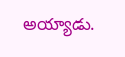అయ్యాడు.